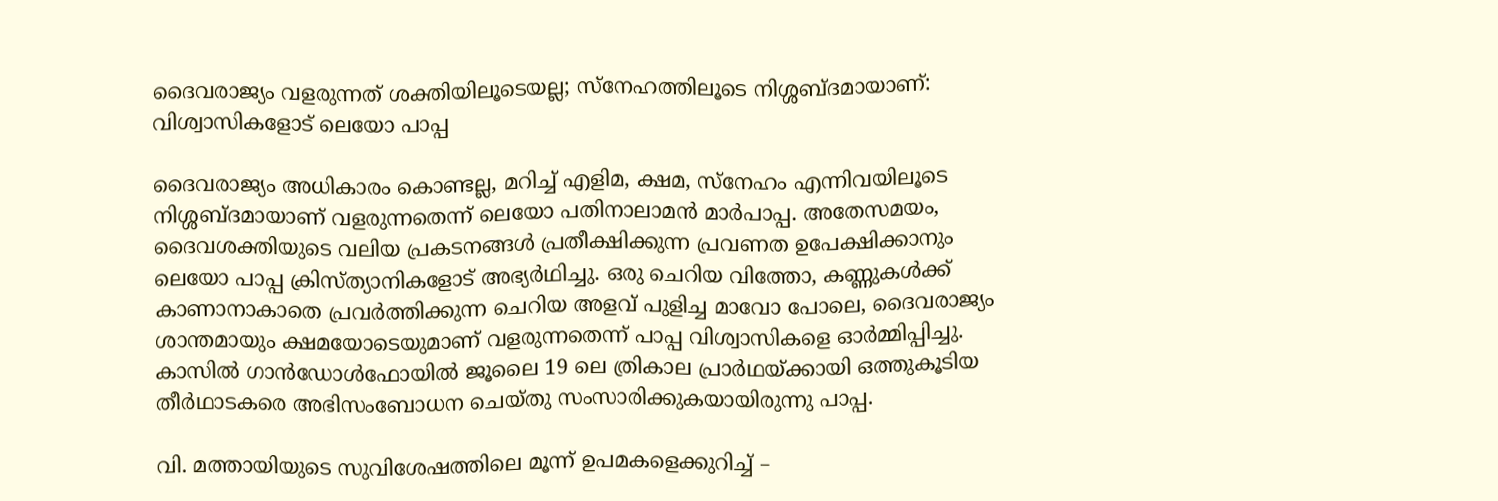ദൈവരാജ്യം വളരുന്നത് ശക്തിയിലൂടെയല്ല; സ്‌നേഹത്തിലൂടെ നിശ്ശബ്ദമായാണ്: വിശ്വാസികളോട് ലെയോ പാപ്പ

ദൈവരാജ്യം അധികാരം കൊണ്ടല്ല, മറിച്ച് എളിമ, ക്ഷമ, സ്നേഹം എന്നിവയിലൂടെ നിശ്ശബ്ദമായാണ് വളരുന്നതെന്ന് ലെയോ പതിനാലാമൻ മാർപാപ്പ. അതേസമയം, ദൈവശക്തിയുടെ വലിയ പ്രകടനങ്ങൾ പ്രതീക്ഷിക്കുന്ന പ്രവണത ഉപേക്ഷിക്കാനും ലെയോ പാപ്പ ക്രിസ്ത്യാനികളോട് അഭ്യർഥിച്ചു. ഒരു ചെറിയ വിത്തോ, കണ്ണുകൾക്ക് കാണാനാകാതെ പ്രവർത്തിക്കുന്ന ചെറിയ അളവ് പുളിച്ച മാവോ പോലെ, ദൈവരാജ്യം ശാന്തമായും ക്ഷമയോടെയുമാണ് വളരുന്നതെന്ന് പാപ്പ വിശ്വാസികളെ ഓർമ്മിപ്പിച്ചു. കാസിൽ ഗാൻഡോൾഫോയിൽ ജൂലൈ 19 ലെ ത്രികാല പ്രാർഥയ്ക്കായി ഒത്തുകൂടിയ തീർഥാടകരെ അഭിസംബോധന ചെയ്തു സംസാരിക്കുകയായിരുന്നു പാപ്പ.

വി. മത്തായിയുടെ സുവിശേഷത്തിലെ മൂന്ന് ഉപമകളെക്കുറിച്ച് –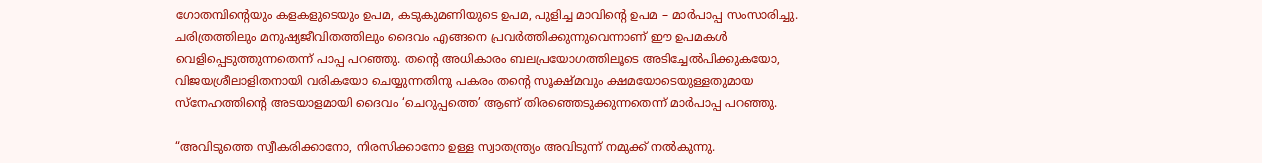ഗോതമ്പിന്റെയും കളകളുടെയും ഉപമ, കടുകുമണിയുടെ ഉപമ, പുളിച്ച മാവിന്റെ ഉപമ – മാർപാപ്പ സംസാരിച്ചു. ചരിത്രത്തിലും മനുഷ്യജീവിതത്തിലും ദൈവം എങ്ങനെ പ്രവർത്തിക്കുന്നുവെന്നാണ് ഈ ഉപമകൾ വെളിപ്പെടുത്തുന്നതെന്ന് പാപ്പ പറഞ്ഞു. തന്റെ അധികാരം ബലപ്രയോഗത്തിലൂടെ അടിച്ചേൽപിക്കുകയോ, വിജയശ്രീലാളിതനായി വരികയോ ചെയ്യുന്നതിനു പകരം തന്റെ സൂക്ഷ്മവും ക്ഷമയോടെയുള്ളതുമായ സ്നേഹത്തിന്റെ അടയാളമായി ദൈവം ‘ചെറുപ്പത്തെ’ ആണ് തിരഞ്ഞെടുക്കുന്നതെന്ന് മാർപാപ്പ പറഞ്ഞു.

“അവിടുത്തെ സ്വീകരിക്കാനോ, നിരസിക്കാനോ ഉള്ള സ്വാതന്ത്ര്യം അവിടുന്ന് നമുക്ക് നൽകുന്നു.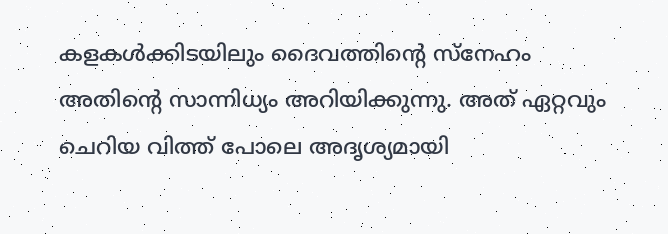കളകൾക്കിടയിലും ദൈവത്തിന്റെ സ്നേഹം അതിന്റെ സാന്നിധ്യം അറിയിക്കുന്നു. അത് ഏറ്റവും ചെറിയ വിത്ത് പോലെ അദൃശ്യമായി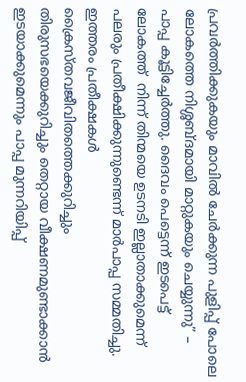പ്രവർത്തിക്കുകയും മാവിൽ ചേർക്കുന്ന പുളിപ്പ് പോലെ ലോകത്തെ നിശ്ശബ്ദമായി മാറ്റുകയും ചെയ്യുന്നു” – പാപ്പ കൂട്ടിച്ചേർത്തു. ദൈവം പെട്ടെന്ന് ഇടപെട്ട് ലോകത്ത്  നിന്ന് തിന്മയെ ഉടനടി ഇല്ലാതാക്കുമെന്ന് പലരും പ്രതീക്ഷിക്കുന്നുണ്ടെന്ന് മാർപാപ്പ സമ്മതിച്ചു. ഇത്തരം പ്രതീക്ഷകൾ ക്രൈസ്തവജീവിതത്തെക്കുറിച്ചും തിരുസഭയെക്കുറിച്ചും തെറ്റായ വീക്ഷണമുണ്ടാക്കാൻ ഇടയാക്കുമെന്നും പാപ്പ മുന്നറിയിപ്പ്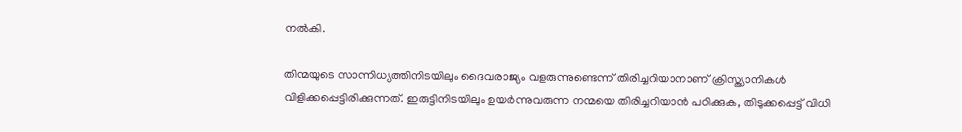നൽകി.

തിന്മയുടെ സാന്നിധ്യത്തിനിടയിലും ദൈവരാജ്യം വളരുന്നുണ്ടെന്ന് തിരിച്ചറിയാനാണ് ക്രിസ്ത്യാനികൾ വിളിക്കപ്പെട്ടിരിക്കുന്നത്. ഇരുട്ടിനിടയിലും ഉയർന്നുവരുന്ന നന്മയെ തിരിച്ചറിയാൻ പഠിക്കുക, തിടുക്കപ്പെട്ട് വിധി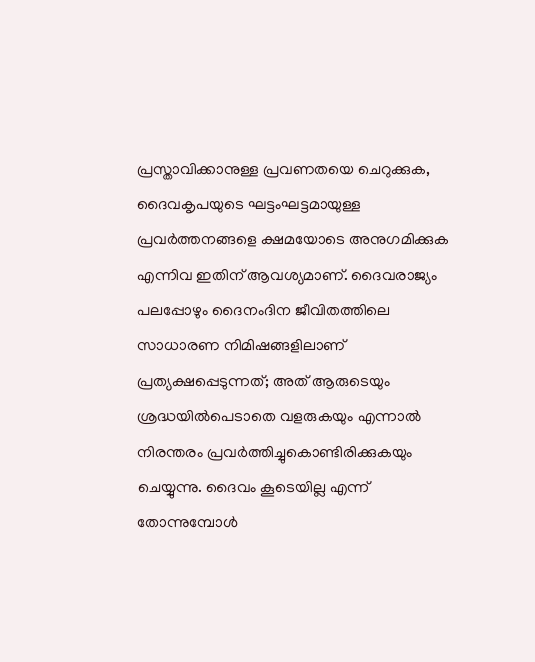പ്രസ്താവിക്കാനുള്ള പ്രവണതയെ ചെറുക്കുക, ദൈവകൃപയുടെ ഘട്ടംഘട്ടമായുള്ള പ്രവർത്തനങ്ങളെ ക്ഷമയോടെ അനുഗമിക്കുക എന്നിവ ഇതിന് ആവശ്യമാണ്. ദൈവരാജ്യം പലപ്പോഴും ദൈനംദിന ജീവിതത്തിലെ സാധാരണ നിമിഷങ്ങളിലാണ് പ്രത്യക്ഷപ്പെടുന്നത്; അത് ആരുടെയും ശ്രദ്ധയിൽപെടാതെ വളരുകയും എന്നാൽ നിരന്തരം പ്രവർത്തിച്ചുകൊണ്ടിരിക്കുകയും ചെയ്യുന്നു. ദൈവം കൂടെയില്ല എന്ന് തോന്നുമ്പോൾ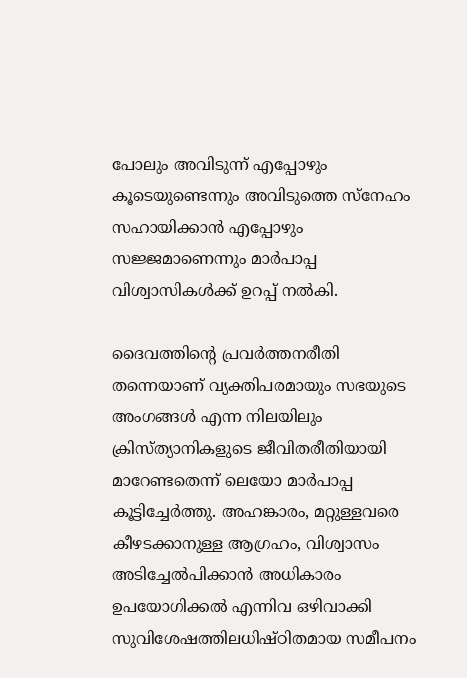പോലും അവിടുന്ന് എപ്പോഴും കൂടെയുണ്ടെന്നും അവിടുത്തെ സ്നേഹം സഹായിക്കാൻ എപ്പോഴും സജ്ജമാണെന്നും മാർപാപ്പ വിശ്വാസികൾക്ക് ഉറപ്പ് നൽകി.

ദൈവത്തിന്റെ പ്രവർത്തനരീതി തന്നെയാണ് വ്യക്തിപരമായും സഭയുടെ അംഗങ്ങൾ എന്ന നിലയിലും ക്രിസ്ത്യാനികളുടെ ജീവിതരീതിയായി മാറേണ്ടതെന്ന് ലെയോ മാർപാപ്പ കൂട്ടിച്ചേർത്തു. അഹങ്കാരം, മറ്റുള്ളവരെ കീഴടക്കാനുള്ള ആഗ്രഹം, വിശ്വാസം അടിച്ചേൽപിക്കാൻ അധികാരം ഉപയോഗിക്കൽ എന്നിവ ഒഴിവാക്കി സുവിശേഷത്തിലധിഷ്ഠിതമായ സമീപനം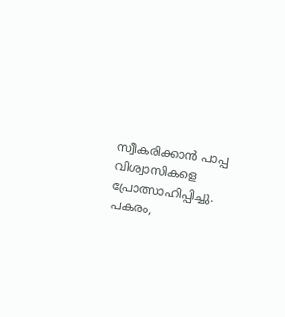സ്വീകരിക്കാൻ പാപ്പ വിശ്വാസികളെ പ്രോത്സാഹിപ്പിച്ചു. പകരം,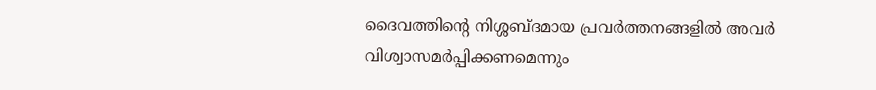ദൈവത്തിന്റെ നിശ്ശബ്ദമായ പ്രവർത്തനങ്ങളിൽ അവർ  വിശ്വാസമർപ്പിക്കണമെന്നും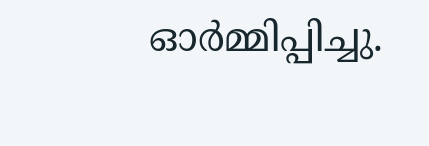ഓർമ്മിപ്പിച്ചു.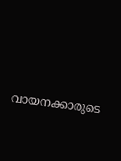വായനക്കാരുടെ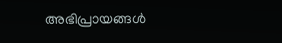അഭിപ്രായങ്ങൾ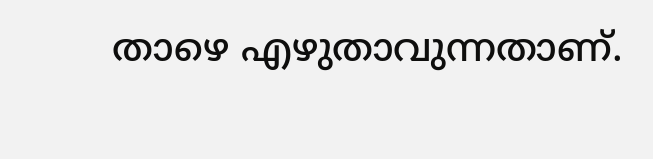താഴെ എഴുതാവുന്നതാണ്.